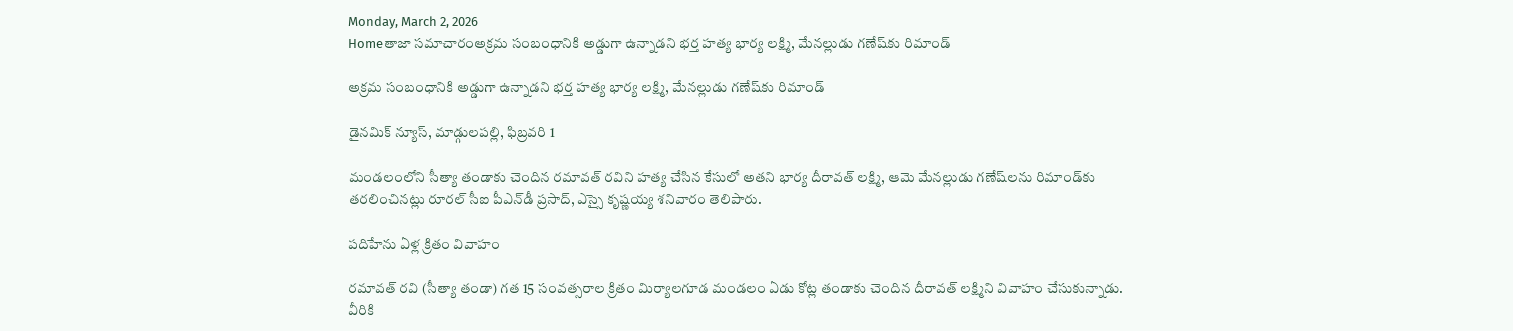Monday, March 2, 2026
Homeతాజా సమాచారంఅక్రమ సంబంధానికి అడ్డుగా ఉన్నాడని భర్త హత్య భార్య లక్ష్మి, మేనల్లుడు గణేష్‌కు రిమాండ్

అక్రమ సంబంధానికి అడ్డుగా ఉన్నాడని భర్త హత్య భార్య లక్ష్మి, మేనల్లుడు గణేష్‌కు రిమాండ్

డైనమిక్ న్యూస్, మాడ్గులపల్లి, ఫిబ్రవరి 1

మండలంలోని సీత్యా తండాకు చెందిన రమావత్ రవిని హత్య చేసిన కేసులో అతని భార్య దీరావత్ లక్ష్మి, ఆమె మేనల్లుడు గణేష్‌లను రిమాండ్‌కు తరలించినట్లు రూరల్ సీఐ పీఎన్‌డీ ప్రసాద్, ఎస్సై కృష్ణయ్య శనివారం తెలిపారు.

పదిహేను ఏళ్ల క్రితం వివాహం

రమావత్ రవి (సీత్యా తండా) గత 15 సంవత్సరాల క్రితం మిర్యాలగూడ మండలం ఏడు కోట్ల తండాకు చెందిన దీరావత్ లక్ష్మిని వివాహం చేసుకున్నాడు. వీరికి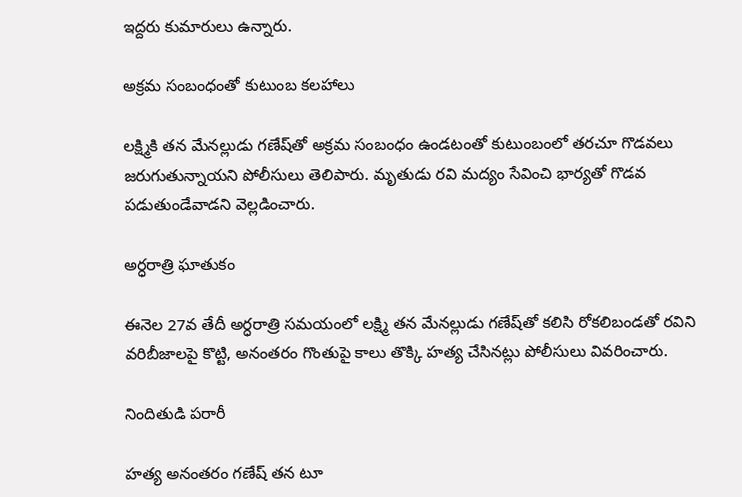ఇద్దరు కుమారులు ఉన్నారు.

అక్రమ సంబంధంతో కుటుంబ కలహాలు

లక్ష్మికి తన మేనల్లుడు గణేష్‌తో అక్రమ సంబంధం ఉండటంతో కుటుంబంలో తరచూ గొడవలు జరుగుతున్నాయని పోలీసులు తెలిపారు. మృతుడు రవి మద్యం సేవించి భార్యతో గొడవ పడుతుండేవాడని వెల్లడించారు.

అర్ధరాత్రి ఘాతుకం

ఈనెల 27వ తేదీ అర్ధరాత్రి సమయంలో లక్ష్మి తన మేనల్లుడు గణేష్‌తో కలిసి రోకలిబండతో రవిని వరిబీజాలపై కొట్టి, అనంతరం గొంతుపై కాలు తొక్కి హత్య చేసినట్లు పోలీసులు వివరించారు.

నిందితుడి పరారీ

హత్య అనంతరం గణేష్ తన టూ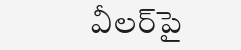వీలర్‌పై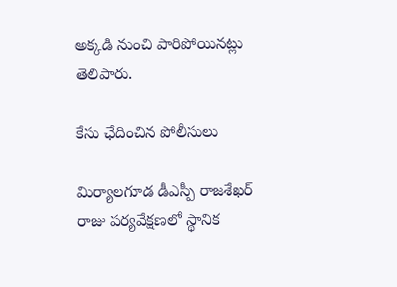అక్కడి నుంచి పారిపోయినట్లు తెలిపారు.

కేసు ఛేదించిన పోలీసులు

మిర్యాలగూడ డీఎస్పీ రాజశేఖర్ రాజు పర్యవేక్షణలో స్థానిక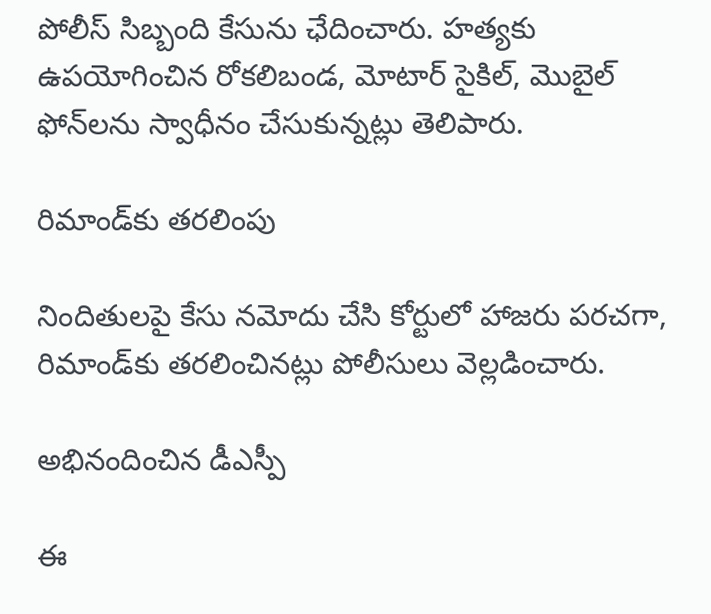పోలీస్ సిబ్బంది కేసును ఛేదించారు. హత్యకు ఉపయోగించిన రోకలిబండ, మోటార్ సైకిల్, మొబైల్ ఫోన్‌లను స్వాధీనం చేసుకున్నట్లు తెలిపారు.

రిమాండ్‌కు తరలింపు

నిందితులపై కేసు నమోదు చేసి కోర్టులో హాజరు పరచగా, రిమాండ్‌కు తరలించినట్లు పోలీసులు వెల్లడించారు.

అభినందించిన డీఎస్పీ

ఈ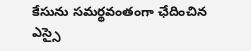కేసును సమర్థవంతంగా ఛేదించిన ఎస్సై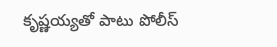కృష్ణయ్యతో పాటు పోలీస్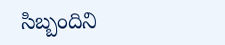సిబ్బందిని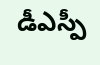డీఎస్పీ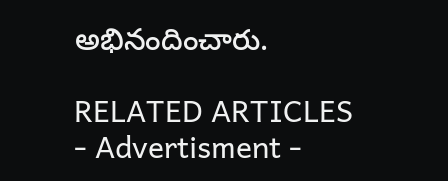అభినందించారు.

RELATED ARTICLES
- Advertisment -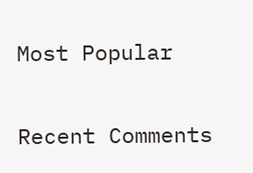Most Popular

Recent Comments